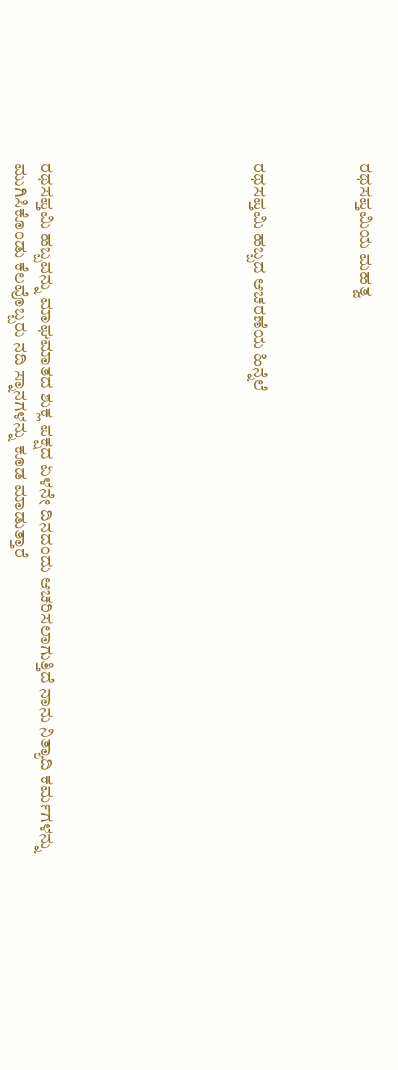ರಥಸಪ್ತಮಿಯ ಮಹತ್ವ



ರಥಸಪ್ತಮಿ ಹಬ್ಬದ ಆಚರಣೆಯ ಹಿನ್ನೆಲೆ







ರಥಸಪ್ತಮಿ ಹಬ್ಬವನ್ನು ಮಾಘಮಾತದ ಶುಕ್ಲ ಪಕ್ಷದ ಏಳನೇ ದಿನದಂದು ಆಚರಿಸಲಾಗುತ್ತಿದೆ ನಾನು ನಿತ್ಯಾದಿ ಕರ್ಮಗಳನ್ನು ಮುಗಿಸಿಕೊಂಡು ಕೆಲವೊಬ್ಬರು ನದಿ ಸ್ನಾನಗಳನ್ನು ಕೂಡ ಮಾಡುತ್ತಾರೆ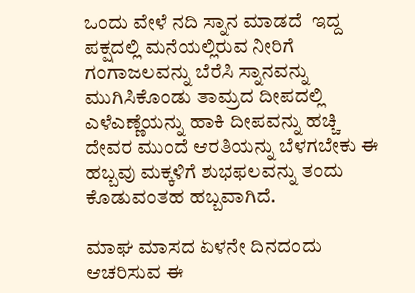ಒಂದು ವೇಳೆ ನದಿ ಸ್ನಾನ ಮಾಡದೆ  ಇದ್ದ ಪಕ್ಷದಲ್ಲಿ ಮನೆಯಲ್ಲಿರುವ ನೀರಿಗೆ ಗಂಗಾಜಲವನ್ನು ಬೆರೆಸಿ ಸ್ನಾನವನ್ನು ಮುಗಿಸಿಕೊಂಡು ತಾಮ್ರದ ದೀಪದಲ್ಲಿ ಎಳೆಎಣ್ಣೆಯನ್ನು ಹಾಕಿ ದೀಪವನ್ನು ಹಚ್ಚಿ ದೇವರ ಮುಂದೆ ಆರತಿಯನ್ನು ಬೆಳಗಬೇಕು ಈ ಹಬ್ಬವು ಮಕ್ಕಳಿಗೆ ಶುಭಫಲವನ್ನು ತಂದು ಕೊಡುವಂತಹ ಹಬ್ಬವಾಗಿದೆ.

ಮಾಘ ಮಾಸದ ಏಳನೇ ದಿನದಂದು ಆಚರಿಸುವ ಈ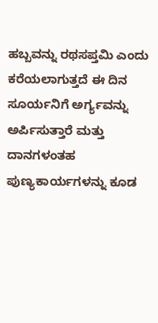ಹಬ್ಬವನ್ನು ರಥಸಪ್ತಮಿ ಎಂದು ಕರೆಯಲಾಗುತ್ತದೆ ಈ ದಿನ ಸೂರ್ಯನಿಗೆ ಅರ್ಗ್ಯವನ್ನು ಅರ್ಪಿಸುತ್ತಾರೆ ಮತ್ತು ದಾನಗಳಂತಹ ಪುಣ್ಯಕಾರ್ಯಗಳನ್ನು ಕೂಡ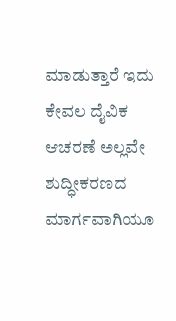ಮಾಡುತ್ತಾರೆ ಇದು ಕೇವಲ ದೈವಿಕ ಆಚರಣೆ ಅಲ್ಲವೇ ಶುದ್ಧೀಕರಣದ ಮಾರ್ಗವಾಗಿಯೂ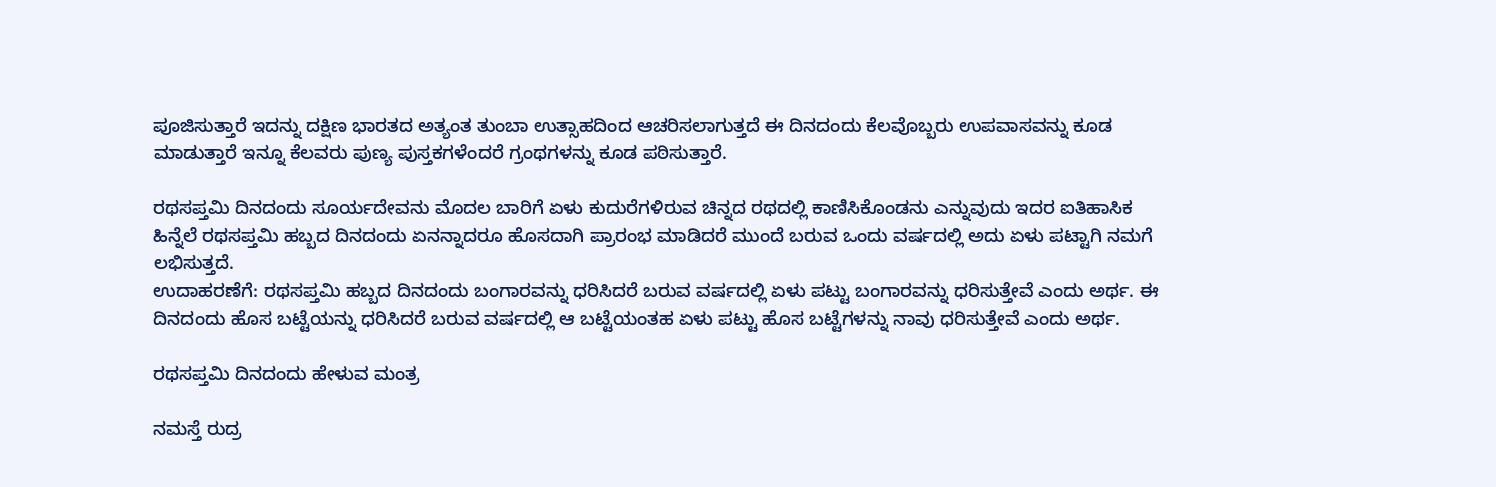ಪೂಜಿಸುತ್ತಾರೆ ಇದನ್ನು ದಕ್ಷಿಣ ಭಾರತದ ಅತ್ಯಂತ ತುಂಬಾ ಉತ್ಸಾಹದಿಂದ ಆಚರಿಸಲಾಗುತ್ತದೆ ಈ ದಿನದಂದು ಕೆಲವೊಬ್ಬರು ಉಪವಾಸವನ್ನು ಕೂಡ ಮಾಡುತ್ತಾರೆ ಇನ್ನೂ ಕೆಲವರು ಪುಣ್ಯ ಪುಸ್ತಕಗಳೆಂದರೆ ಗ್ರಂಥಗಳನ್ನು ಕೂಡ ಪಠಿಸುತ್ತಾರೆ.

ರಥಸಪ್ತಮಿ ದಿನದಂದು ಸೂರ್ಯದೇವನು ಮೊದಲ ಬಾರಿಗೆ ಏಳು ಕುದುರೆಗಳಿರುವ ಚಿನ್ನದ ರಥದಲ್ಲಿ ಕಾಣಿಸಿಕೊಂಡನು ಎನ್ನುವುದು ಇದರ ಐತಿಹಾಸಿಕ ಹಿನ್ನೆಲೆ ರಥಸಪ್ತಮಿ ಹಬ್ಬದ ದಿನದಂದು ಏನನ್ನಾದರೂ ಹೊಸದಾಗಿ ಪ್ರಾರಂಭ ಮಾಡಿದರೆ ಮುಂದೆ ಬರುವ ಒಂದು ವರ್ಷದಲ್ಲಿ ಅದು ಏಳು ಪಟ್ಟಾಗಿ ನಮಗೆ ಲಭಿಸುತ್ತದೆ.
ಉದಾಹರಣೆಗೆ: ರಥಸಪ್ತಮಿ ಹಬ್ಬದ ದಿನದಂದು ಬಂಗಾರವನ್ನು ಧರಿಸಿದರೆ ಬರುವ ವರ್ಷದಲ್ಲಿ ಏಳು ಪಟ್ಟು ಬಂಗಾರವನ್ನು ಧರಿಸುತ್ತೇವೆ ಎಂದು ಅರ್ಥ. ಈ ದಿನದಂದು ಹೊಸ ಬಟ್ಟೆಯನ್ನು ಧರಿಸಿದರೆ ಬರುವ ವರ್ಷದಲ್ಲಿ ಆ ಬಟ್ಟೆಯಂತಹ ಏಳು ಪಟ್ಟು ಹೊಸ ಬಟ್ಟೆಗಳನ್ನು ನಾವು ಧರಿಸುತ್ತೇವೆ ಎಂದು ಅರ್ಥ.

ರಥಸಪ್ತಮಿ ದಿನದಂದು ಹೇಳುವ ಮಂತ್ರ

ನಮಸ್ತೆ ರುದ್ರ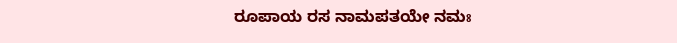ರೂಪಾಯ ರಸ ನಾಮಪತಯೇ ನಮಃ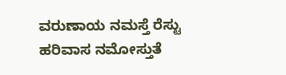ವರುಣಾಯ ನಮಸ್ತೆ ರೆಸ್ಟು ಹರಿವಾಸ ನಮೋಸ್ತುತೆ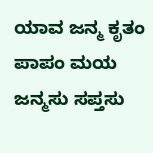ಯಾವ ಜನ್ಮ ಕೃತಂ ಪಾಪಂ ಮಯ ಜನ್ಮಸು ಸಪ್ತಸು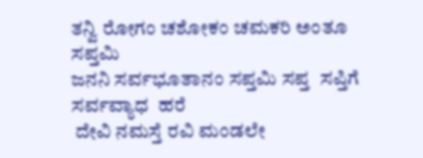ತನ್ವಿ ರೋಗಂ ಚಶೋಕಂ ಚಮಕರಿ ಅಂತೂ ಸಪ್ತಮಿ
ಜನನಿ ಸರ್ವಭೂತಾನಂ ಸಪ್ತಮಿ ಸಪ್ತ  ಸಪ್ತಿಗೆ
ಸರ್ವವ್ಯಾಧ  ಹರೆ
 ದೇವಿ ನಮಸ್ತೆ ರವಿ ಮಂಡಲೇ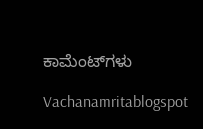ಕಾಮೆಂಟ್‌ಗಳು

Vachanamritablogspot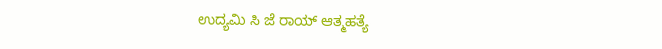ಉದ್ಯಮಿ ಸಿ ಜೆ ರಾಯ್ ಆತ್ಮಹತ್ಯೆ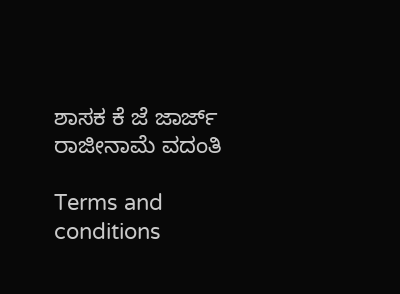ಶಾಸಕ ಕೆ ಜೆ ಜಾರ್ಜ್ ರಾಜೀನಾಮೆ ವದಂತಿ

Terms and conditions